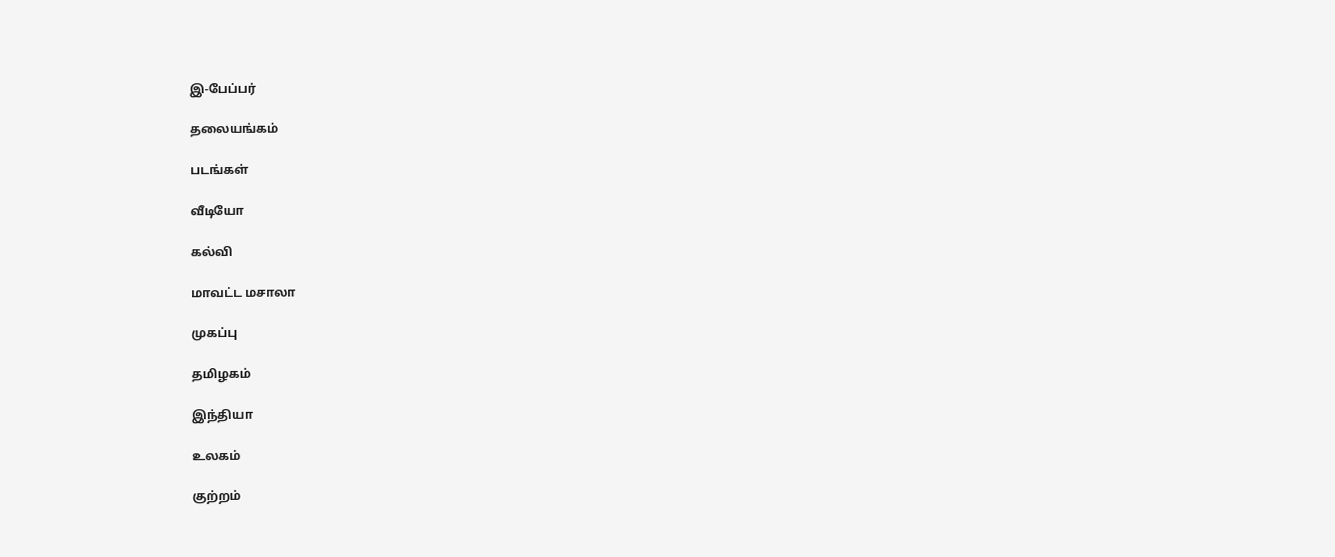இ-பேப்பர்

தலையங்கம்

படங்கள்

வீடியோ

கல்வி

மாவட்ட மசாலா

முகப்பு

தமிழகம்

இந்தியா

உலகம்

குற்றம்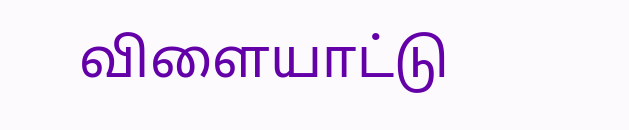விளையாட்டு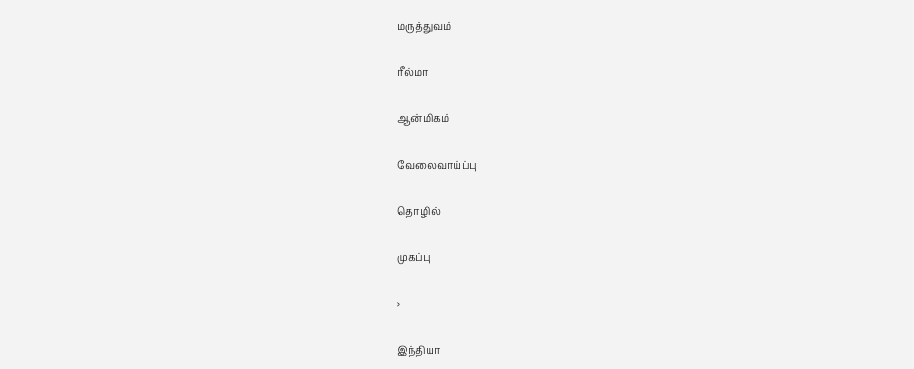மருத்துவம்

ரீல்மா

ஆன்மிகம்

வேலைவாய்ப்பு

தொழில்

முகப்பு

›

இந்தியா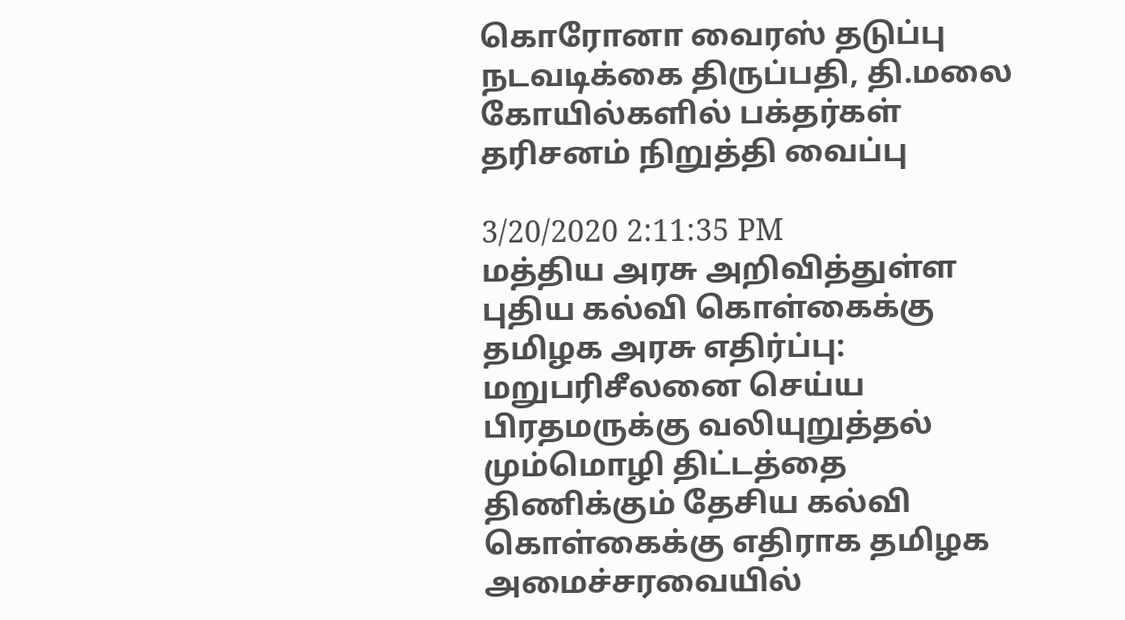கொரோனா வைரஸ் தடுப்பு நடவடிக்கை திருப்பதி, தி.மலை கோயில்களில் பக்தர்கள் தரிசனம் நிறுத்தி வைப்பு

3/20/2020 2:11:35 PM
மத்திய அரசு அறிவித்துள்ள புதிய கல்வி கொள்கைக்கு தமிழக அரசு எதிர்ப்பு: மறுபரிசீலனை செய்ய பிரதமருக்கு வலியுறுத்தல் மும்மொழி திட்டத்தை திணிக்கும் தேசிய கல்வி கொள்கைக்கு எதிராக தமிழக அமைச்சரவையில்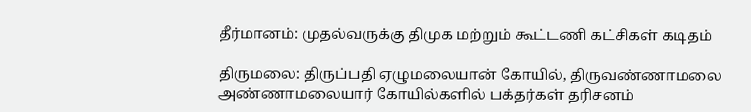தீர்மானம்: முதல்வருக்கு திமுக மற்றும் கூட்டணி கட்சிகள் கடிதம்

திருமலை: திருப்பதி ஏழுமலையான் கோயில், திருவண்ணாமலை அண்ணாமலையார் கோயில்களில் பக்தர்கள் தரிசனம்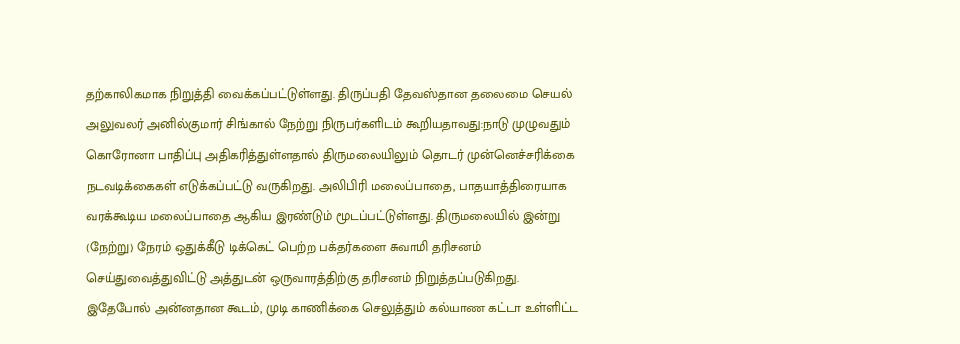தற்காலிகமாக நிறுத்தி வைக்கப்பட்டுள்ளது. திருப்பதி தேவஸ்தான தலைமை செயல் அலுவலர் அனில்குமார் சிங்கால் நேற்று நிருபர்களிடம் கூறியதாவது:நாடு முழுவதும் கொரோனா பாதிப்பு அதிகரித்துள்ளதால் திருமலையிலும் தொடர் முன்னெச்சரிக்கை நடவடிக்கைகள் எடுக்கப்பட்டு வருகிறது. அலிபிரி மலைப்பாதை, பாதயாத்திரையாக வரக்கூடிய மலைப்பாதை ஆகிய இரண்டும் மூடப்பட்டுள்ளது. திருமலையில் இன்று (நேற்று) நேரம் ஒதுக்கீடு டிக்கெட் பெற்ற பக்தர்களை சுவாமி தரிசனம் செய்துவைத்துவிட்டு அத்துடன் ஒருவாரத்திற்கு தரிசனம் நிறுத்தப்படுகிறது. இதேபோல் அன்னதான கூடம், முடி காணிக்கை செலுத்தும் கல்யாண கட்டா உள்ளிட்ட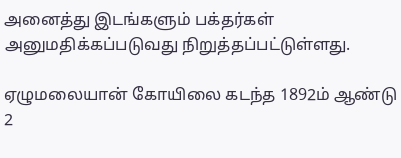அனைத்து இடங்களும் பக்தர்கள் அனுமதிக்கப்படுவது நிறுத்தப்பட்டுள்ளது.

ஏழுமலையான் கோயிலை கடந்த 1892ம் ஆண்டு 2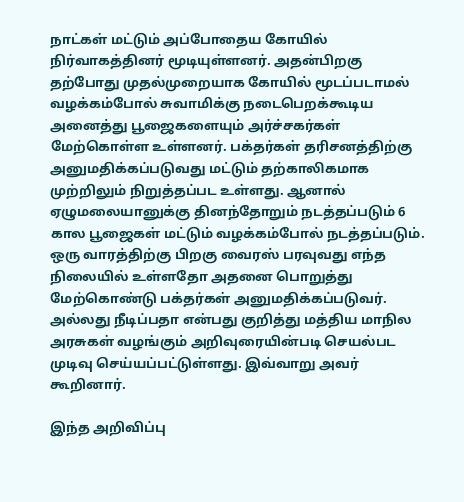நாட்கள் மட்டும் அப்போதைய கோயில் நிர்வாகத்தினர் மூடியுள்ளனர். அதன்பிறகு தற்போது முதல்முறையாக கோயில் மூடப்படாமல் வழக்கம்போல் சுவாமிக்கு நடைபெறக்கூடிய அனைத்து பூஜைகளையும் அர்ச்சகர்கள் மேற்கொள்ள உள்ளனர். பக்தர்கள் தரிசனத்திற்கு அனுமதிக்கப்படுவது மட்டும் தற்காலிகமாக முற்றிலும் நிறுத்தப்பட உள்ளது. ஆனால் ஏழுமலையானுக்கு தினந்தோறும் நடத்தப்படும் 6 கால பூஜைகள் மட்டும் வழக்கம்போல் நடத்தப்படும். ஒரு வாரத்திற்கு பிறகு வைரஸ் பரவுவது எந்த நிலையில் உள்ளதோ அதனை பொறுத்து மேற்கொண்டு பக்தர்கள் அனுமதிக்கப்படுவர். அல்லது நீடிப்பதா என்பது குறித்து மத்திய மாநில அரசுகள் வழங்கும் அறிவுரையின்படி செயல்பட முடிவு செய்யப்பட்டுள்ளது. இவ்வாறு அவர் கூறினார்.

இந்த அறிவிப்பு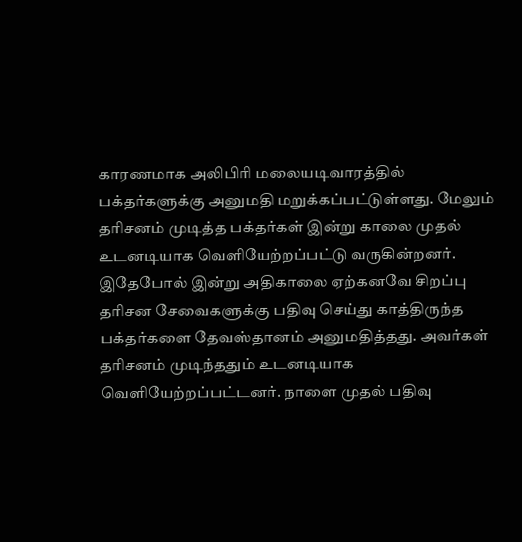காரணமாக அலிபிரி மலையடிவாரத்தில் பக்தர்களுக்கு அனுமதி மறுக்கப்பட்டுள்ளது. மேலும் தரிசனம் முடித்த பக்தர்கள் இன்று காலை முதல் உடனடியாக வெளியேற்றப்பட்டு வருகின்றனர். இதேபோல் இன்று அதிகாலை ஏற்கனவே சிறப்பு தரிசன சேவைகளுக்கு பதிவு செய்து காத்திருந்த பக்தர்களை தேவஸ்தானம் அனுமதித்தது. அவர்கள் தரிசனம் முடிந்ததும் உடனடியாக வெளியேற்றப்பட்டனர். நாளை முதல் பதிவு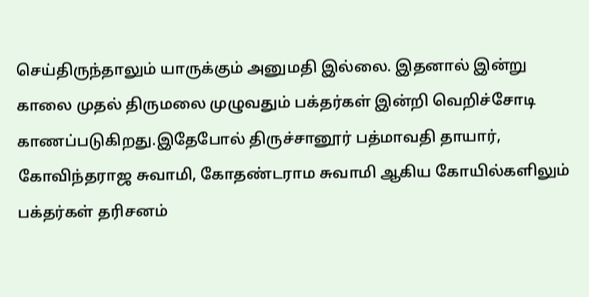செய்திருந்தாலும் யாருக்கும் அனுமதி இல்லை. இதனால் இன்று காலை முதல் திருமலை முழுவதும் பக்தர்கள் இன்றி வெறிச்சோடி காணப்படுகிறது.இதேபோல் திருச்சானூர் பத்மாவதி தாயார், கோவிந்தராஜ சுவாமி, கோதண்டராம சுவாமி ஆகிய கோயில்களிலும் பக்தர்கள் தரிசனம்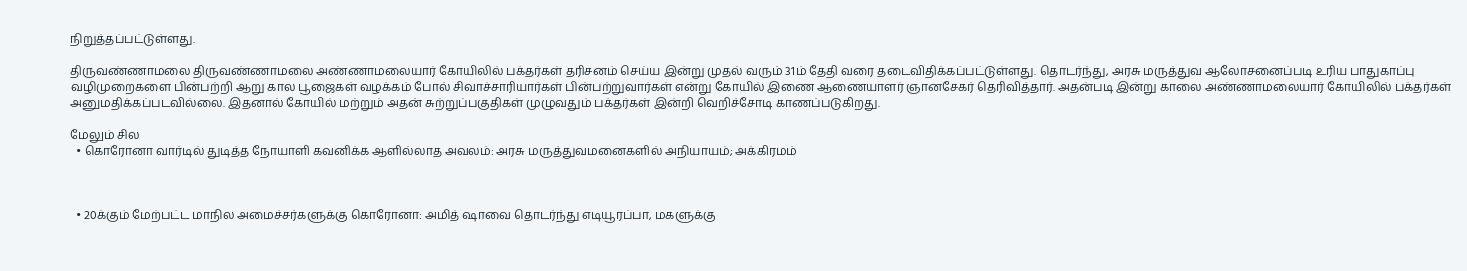நிறுத்தப்பட்டுள்ளது.

திருவண்ணாமலை திருவண்ணாமலை அண்ணாமலையார் கோயிலில் பக்தர்கள் தரிசனம் செய்ய இன்று முதல் வரும் 31ம் தேதி வரை தடைவிதிக்கப்பட்டுள்ளது. தொடர்ந்து, அரசு மருத்துவ ஆலோசனைப்படி உரிய பாதுகாப்பு வழிமுறைகளை பின்பற்றி ஆறு கால பூஜைகள் வழக்கம் போல் சிவாச்சாரியார்கள் பின்பற்றுவார்கள் என்று கோயில் இணை ஆணையாளர் ஞானசேகர் தெரிவித்தார். அதன்படி இன்று காலை அண்ணாமலையார் கோயிலில் பக்தர்கள் அனுமதிக்கப்படவில்லை. இதனால் கோயில் மற்றும் அதன் சுற்றுப்பகுதிகள் முழுவதும் பக்தர்கள் இன்றி வெறிச்சோடி காணப்படுகிறது.

மேலும் சில
  • கொரோனா வார்டில் துடித்த நோயாளி கவனிக்க ஆளில்லாத அவலம்: அரசு மருத்துவமனைகளில் அநியாயம்; அக்கிரமம்



  • 20க்கும் மேற்பட்ட மாநில அமைச்சர்களுக்கு கொரோனா: அமித் ஷாவை தொடர்ந்து எடியூரப்பா, மகளுக்கு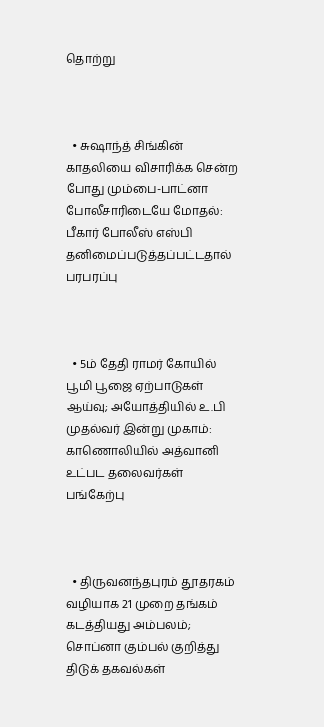தொற்று



  • சுஷாந்த் சிங்கின் காதலியை விசாரிக்க சென்ற போது மும்பை-பாட்னா போலீசாரிடையே மோதல்: பீகார் போலீஸ் எஸ்பி தனிமைப்படுத்தப்பட்டதால் பரபரப்பு



  • 5ம் தேதி ராமர் கோயில் பூமி பூஜை ஏற்பாடுகள் ஆய்வு; அயோத்தியில் உ.பி முதல்வர் இன்று முகாம்: காணொலியில் அத்வானி உட்பட தலைவர்கள் பங்கேற்பு



  • திருவனந்தபுரம் தூதரகம் வழியாக 21 முறை தங்கம் கடத்தியது அம்பலம்; சொப்னா கும்பல் குறித்து திடுக் தகவல்கள்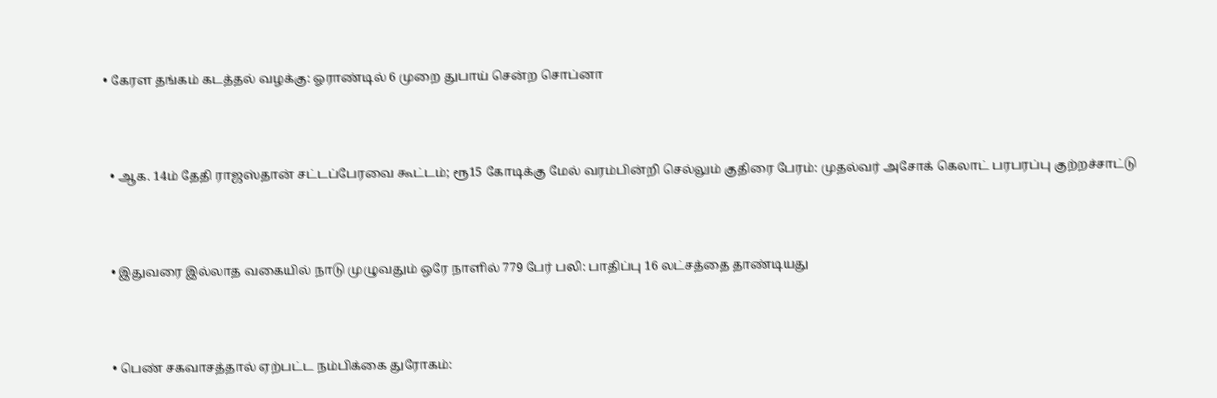• கேரள தங்கம் கடத்தல் வழக்கு: ஓராண்டில் 6 முறை துபாய் சென்ற சொப்னா



  • ஆக. 14ம் தேதி ராஜஸ்தான் சட்டப்பேரவை கூட்டம்; ரூ15 கோடிக்கு மேல் வரம்பின்றி செல்லும் குதிரை பேரம்: முதல்வர் அசோக் கெலாட் பரபரப்பு குற்றச்சாட்டு



  • இதுவரை இல்லாத வகையில் நாடு முழுவதும் ஒரே நாளில் 779 பேர் பலி: பாதிப்பு 16 லட்சத்தை தாண்டியது



  • பெண் சகவாசத்தால் ஏற்பட்ட நம்பிக்கை துரோகம்: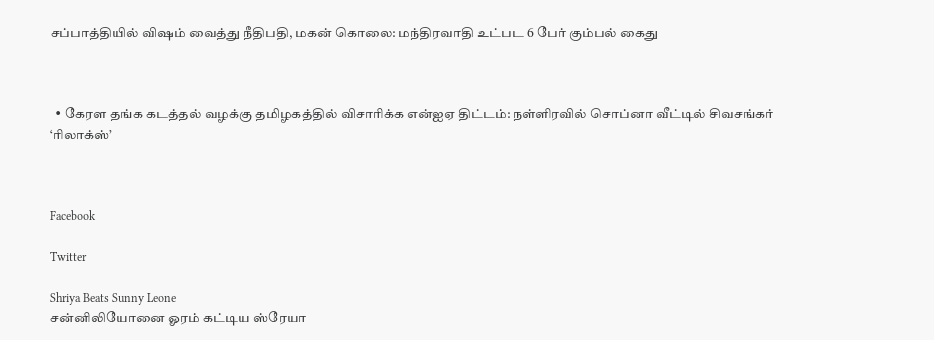சப்பாத்தியில் விஷம் வைத்து நீதிபதி, மகன் கொலை: மந்திரவாதி உட்பட 6 பேர் கும்பல் கைது



  • கேரள தங்க கடத்தல் வழக்கு தமிழகத்தில் விசாரிக்க என்ஐஏ திட்டம்: நள்ளிரவில் சொப்னா வீட்டில் சிவசங்கர் ‘ரிலாக்ஸ்’



Facebook

Twitter

Shriya Beats Sunny Leone
சன்னிலியோனை ஓரம் கட்டிய ஸ்ரேயா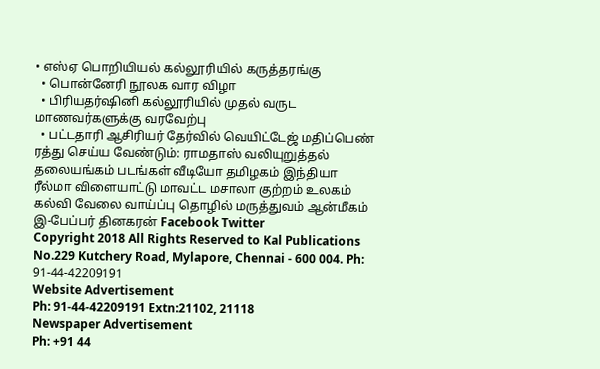• எஸ்ஏ பொறியியல் கல்லூரியில் கருத்தரங்கு
  • பொன்னேரி நூலக வார விழா
  • பிரியதர்ஷினி கல்லூரியில் முதல் வருட மாணவர்களுக்கு வரவேற்பு
  • பட்டதாரி ஆசிரியர் தேர்வில் வெயிட்டேஜ் மதிப்பெண் ரத்து செய்ய வேண்டும்: ராமதாஸ் வலியுறுத்தல்
தலையங்கம் படங்கள் வீடியோ தமிழகம் இந்தியா ரீல்மா விளையாட்டு மாவட்ட மசாலா குற்றம் உலகம் கல்வி வேலை வாய்ப்பு தொழில் மருத்துவம் ஆன்மீகம் இ-பேப்பர் தினகரன் Facebook Twitter
Copyright 2018 All Rights Reserved to Kal Publications
No.229 Kutchery Road, Mylapore, Chennai - 600 004. Ph: 91-44-42209191
Website Advertisement
Ph: 91-44-42209191 Extn:21102, 21118
Newspaper Advertisement
Ph: +91 44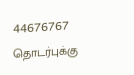44676767
தொடர்புக்கு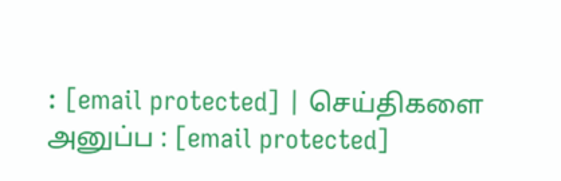: [email protected] | செய்திகளை அனுப்ப : [email protected]